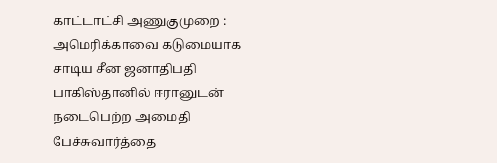காட்டாட்சி அணுகுமுறை : அமெரிக்காவை கடுமையாக சாடிய சீன ஜனாதிபதி
பாகிஸ்தானில் ஈரானுடன் நடைபெற்ற அமைதி பேச்சுவார்த்தை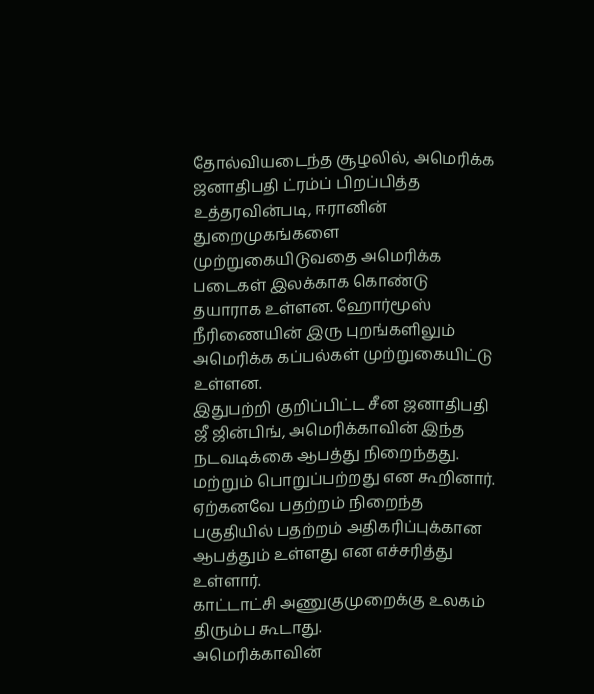தோல்வியடைந்த சூழலில், அமெரிக்க ஜனாதிபதி ட்ரம்ப் பிறப்பித்த உத்தரவின்படி, ஈரானின் துறைமுகங்களை முற்றுகையிடுவதை அமெரிக்க படைகள் இலக்காக கொண்டு தயாராக உள்ளன. ஹோர்மூஸ் நீரிணையின் இரு புறங்களிலும் அமெரிக்க கப்பல்கள் முற்றுகையிட்டு உள்ளன.
இதுபற்றி குறிப்பிட்ட சீன ஜனாதிபதி ஜீ ஜின்பிங், அமெரிக்காவின் இந்த நடவடிக்கை ஆபத்து நிறைந்தது. மற்றும் பொறுப்பற்றது என கூறினார். ஏற்கனவே பதற்றம் நிறைந்த பகுதியில் பதற்றம் அதிகரிப்புக்கான ஆபத்தும் உள்ளது என எச்சரித்து உள்ளார்.
காட்டாட்சி அணுகுமுறைக்கு உலகம் திரும்ப கூடாது.
அமெரிக்காவின்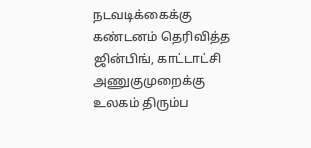நடவடிக்கைக்கு கண்டனம் தெரிவித்த ஜின்பிங், காட்டாட்சி அணுகுமுறைக்கு உலகம் திரும்ப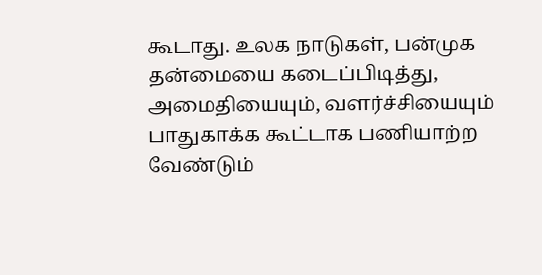கூடாது. உலக நாடுகள், பன்முக தன்மையை கடைப்பிடித்து, அமைதியையும், வளர்ச்சியையும் பாதுகாக்க கூட்டாக பணியாற்ற வேண்டும்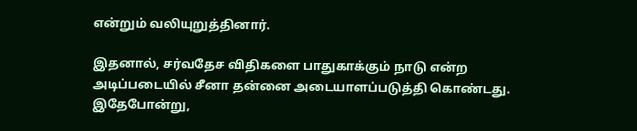என்றும் வலியுறுத்தினார்.

இதனால், சர்வதேச விதிகளை பாதுகாக்கும் நாடு என்ற அடிப்படையில் சீனா தன்னை அடையாளப்படுத்தி கொண்டது. இதேபோன்று,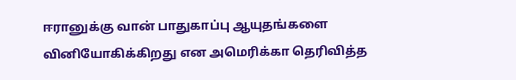ஈரானுக்கு வான் பாதுகாப்பு ஆயுதங்களை வினியோகிக்கிறது என அமெரிக்கா தெரிவித்த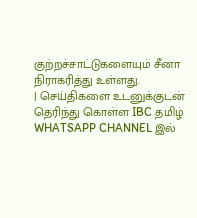குற்றச்சாட்டுகளையும் சீனா நிராகரித்து உள்ளது.
| செய்திகளை உடனுக்குடன் தெரிந்து கொள்ள IBC தமிழ் WHATSAPP CHANNEL இல்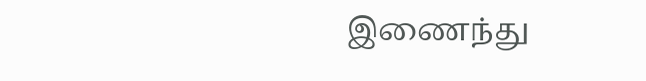இணைந்து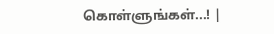கொள்ளுங்கள்...! |